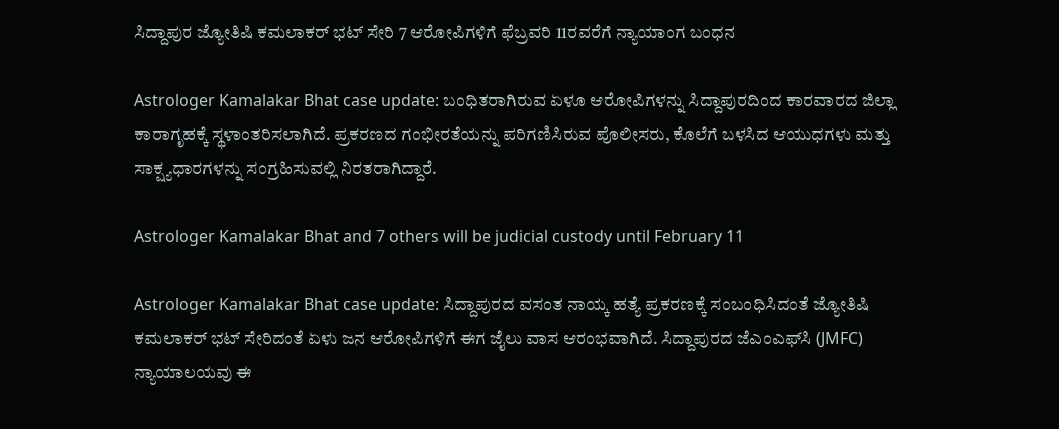ಸಿದ್ದಾಪುರ ಜ್ಯೋತಿಷಿ ಕಮಲಾಕರ್ ಭಟ್ ಸೇರಿ 7 ಆರೋಪಿಗಳಿಗೆ ಫೆಬ್ರವರಿ 11ರವರೆಗೆ ನ್ಯಾಯಾಂಗ ಬಂಧನ

Astrologer Kamalakar Bhat case update: ಬಂಧಿತರಾಗಿರುವ ಏಳೂ ಆರೋಪಿಗಳನ್ನು ಸಿದ್ದಾಪುರದಿಂದ ಕಾರವಾರದ ಜಿಲ್ಲಾ ಕಾರಾಗೃಹಕ್ಕೆ ಸ್ಥಳಾಂತರಿಸಲಾಗಿದೆ. ಪ್ರಕರಣದ ಗಂಭೀರತೆಯನ್ನು ಪರಿಗಣಿಸಿರುವ ಪೊಲೀಸರು, ಕೊಲೆಗೆ ಬಳಸಿದ ಆಯುಧಗಳು ಮತ್ತು ಸಾಕ್ಷ್ಯಧಾರಗಳನ್ನು ಸಂಗ್ರಹಿಸುವಲ್ಲಿ ನಿರತರಾಗಿದ್ದಾರೆ.

Astrologer Kamalakar Bhat and 7 others will be judicial custody until February 11

Astrologer Kamalakar Bhat case update: ಸಿದ್ದಾಪುರದ ವಸಂತ ನಾಯ್ಕ ಹತ್ಯೆ ಪ್ರಕರಣಕ್ಕೆ ಸಂಬಂಧಿಸಿದಂತೆ ಜ್ಯೋತಿಷಿ ಕಮಲಾಕರ್ ಭಟ್ ಸೇರಿದಂತೆ ಏಳು ಜನ ಆರೋಪಿಗಳಿಗೆ ಈಗ ಜೈಲು ವಾಸ ಆರಂಭವಾಗಿದೆ. ಸಿದ್ದಾಪುರದ ಜೆಎಂಎಫ್‌ಸಿ (JMFC) ನ್ಯಾಯಾಲಯವು ಈ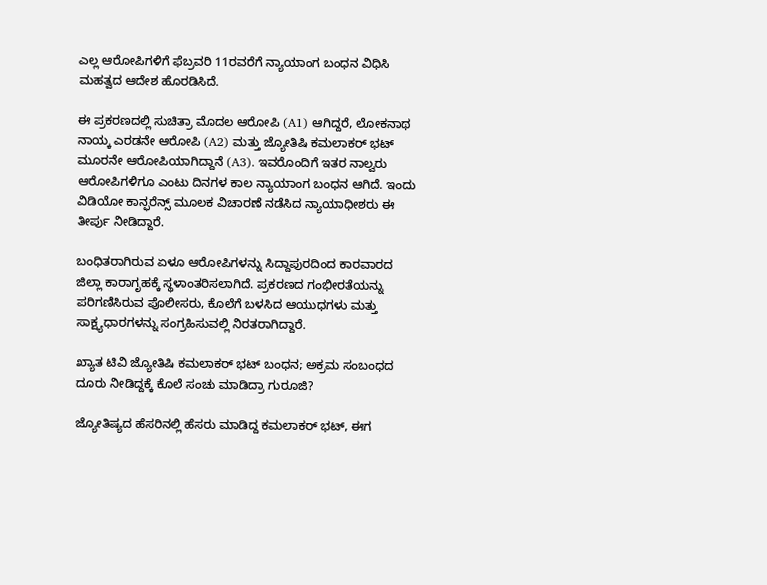ಎಲ್ಲ ಆರೋಪಿಗಳಿಗೆ ಫೆಬ್ರವರಿ 11ರವರೆಗೆ ನ್ಯಾಯಾಂಗ ಬಂಧನ ವಿಧಿಸಿ ಮಹತ್ವದ ಆದೇಶ ಹೊರಡಿಸಿದೆ.

ಈ ಪ್ರಕರಣದಲ್ಲಿ ಸುಚಿತ್ರಾ ಮೊದಲ ಆರೋಪಿ (A1) ಆಗಿದ್ದರೆ, ಲೋಕನಾಥ ನಾಯ್ಕ ಎರಡನೇ ಆರೋಪಿ (A2) ಮತ್ತು ಜ್ಯೋತಿಷಿ ಕಮಲಾಕರ್ ಭಟ್ ಮೂರನೇ ಆರೋಪಿಯಾಗಿದ್ದಾನೆ (A3). ಇವರೊಂದಿಗೆ ಇತರ ನಾಲ್ವರು ಆರೋಪಿಗಳಿಗೂ ಎಂಟು ದಿನಗಳ ಕಾಲ ನ್ಯಾಯಾಂಗ ಬಂಧನ ಆಗಿದೆ. ಇಂದು ವಿಡಿಯೋ ಕಾನ್ಫರೆನ್ಸ್ ಮೂಲಕ ವಿಚಾರಣೆ ನಡೆಸಿದ ನ್ಯಾಯಾಧೀಶರು ಈ ತೀರ್ಪು ನೀಡಿದ್ದಾರೆ.

ಬಂಧಿತರಾಗಿರುವ ಏಳೂ ಆರೋಪಿಗಳನ್ನು ಸಿದ್ದಾಪುರದಿಂದ ಕಾರವಾರದ ಜಿಲ್ಲಾ ಕಾರಾಗೃಹಕ್ಕೆ ಸ್ಥಳಾಂತರಿಸಲಾಗಿದೆ. ಪ್ರಕರಣದ ಗಂಭೀರತೆಯನ್ನು ಪರಿಗಣಿಸಿರುವ ಪೊಲೀಸರು, ಕೊಲೆಗೆ ಬಳಸಿದ ಆಯುಧಗಳು ಮತ್ತು ಸಾಕ್ಷ್ಯಧಾರಗಳನ್ನು ಸಂಗ್ರಹಿಸುವಲ್ಲಿ ನಿರತರಾಗಿದ್ದಾರೆ.

ಖ್ಯಾತ ಟಿವಿ ಜ್ಯೋತಿಷಿ ಕಮಲಾಕರ್‌ ಭಟ್‌ ಬಂಧನ; ಅಕ್ರಮ ಸಂಬಂಧದ ದೂರು ನೀಡಿದ್ದಕ್ಕೆ ಕೊಲೆ ಸಂಚು ಮಾಡಿದ್ರಾ ಗುರೂಜಿ?

ಜ್ಯೋತಿಷ್ಯದ ಹೆಸರಿನಲ್ಲಿ ಹೆಸರು ಮಾಡಿದ್ದ ಕಮಲಾಕರ್ ಭಟ್, ಈಗ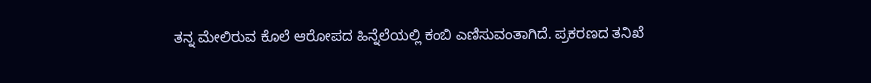ತನ್ನ ಮೇಲಿರುವ ಕೊಲೆ ಆರೋಪದ ಹಿನ್ನೆಲೆಯಲ್ಲಿ ಕಂಬಿ ಎಣಿಸುವಂತಾಗಿದೆ. ಪ್ರಕರಣದ ತನಿಖೆ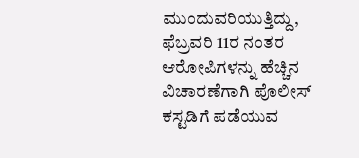ಮುಂದುವರಿಯುತ್ತಿದ್ದು, ಫೆಬ್ರವರಿ 11ರ ನಂತರ ಆರೋಪಿಗಳನ್ನು ಹೆಚ್ಚಿನ ವಿಚಾರಣೆಗಾಗಿ ಪೊಲೀಸ್ ಕಸ್ಟಡಿಗೆ ಪಡೆಯುವ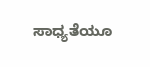ಸಾಧ್ಯತೆಯೂ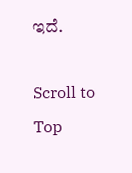ಇದೆ.

Scroll to Top